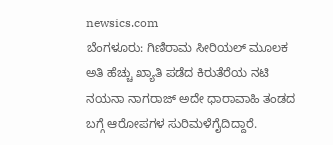newsics.com
ಬೆಂಗಳೂರು: ಗಿಣಿರಾಮ ಸೀರಿಯಲ್ ಮೂಲಕ ಅತಿ ಹೆಚ್ಚು ಖ್ಯಾತಿ ಪಡೆದ ಕಿರುತೆರೆಯ ನಟಿ ನಯನಾ ನಾಗರಾಜ್ ಅದೇ ಧಾರಾವಾಹಿ ತಂಡದ ಬಗ್ಗೆ ಆರೋಪಗಳ ಸುರಿಮಳೆಗೈದಿದ್ದಾರೆ.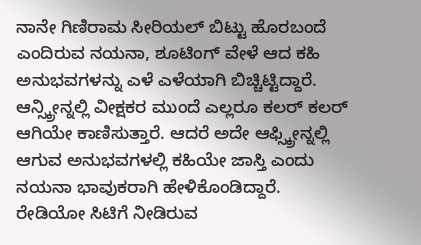ನಾನೇ ಗಿಣಿರಾಮ ಸೀರಿಯಲ್ ಬಿಟ್ಟು ಹೊರಬಂದೆ ಎಂದಿರುವ ನಯನಾ, ಶೂಟಿಂಗ್ ವೇಳೆ ಆದ ಕಹಿ ಅನುಭವಗಳನ್ನು ಎಳೆ ಎಳೆಯಾಗಿ ಬಿಚ್ಚಿಟ್ಟಿದ್ದಾರೆ.
ಆನ್ಸ್ಕ್ರೀನ್ನಲ್ಲಿ ವೀಕ್ಷಕರ ಮುಂದೆ ಎಲ್ಲರೂ ಕಲರ್ ಕಲರ್ ಆಗಿಯೇ ಕಾಣಿಸುತ್ತಾರೆ. ಆದರೆ ಅದೇ ಆಫ್ಸ್ಕ್ರೀನ್ನಲ್ಲಿ ಆಗುವ ಅನುಭವಗಳಲ್ಲಿ ಕಹಿಯೇ ಜಾಸ್ತಿ ಎಂದು ನಯನಾ ಭಾವುಕರಾಗಿ ಹೇಳಿಕೊಂಡಿದ್ದಾರೆ.
ರೇಡಿಯೋ ಸಿಟಿಗೆ ನೀಡಿರುವ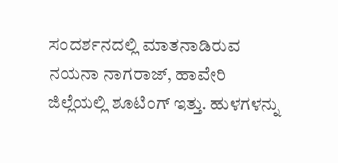ಸಂದರ್ಶನದಲ್ಲಿ ಮಾತನಾಡಿರುವ ನಯನಾ ನಾಗರಾಜ್, ಹಾವೇರಿ ಜಿಲ್ಲೆಯಲ್ಲಿ ಶೂಟಿಂಗ್ ಇತ್ತು. ಹುಳಗಳನ್ನು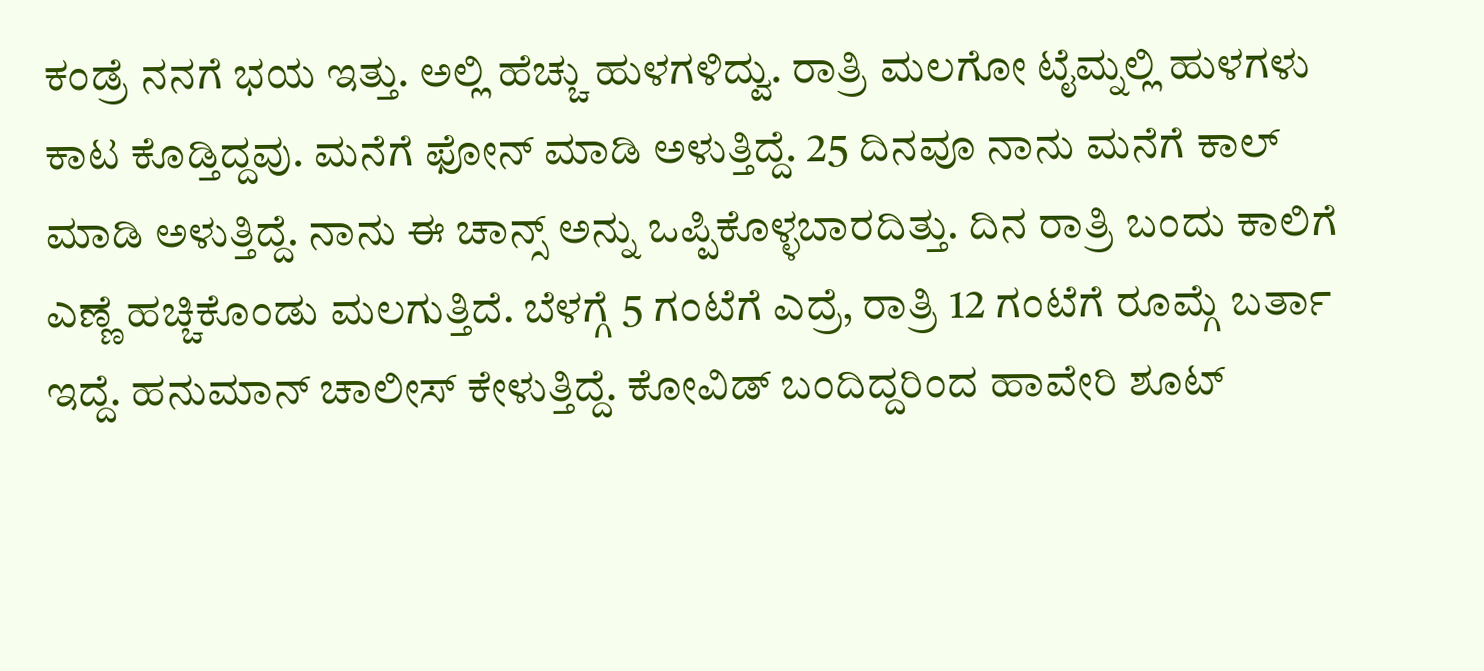ಕಂಡ್ರೆ ನನಗೆ ಭಯ ಇತ್ತು. ಅಲ್ಲಿ ಹೆಚ್ಚು ಹುಳಗಳಿದ್ವು. ರಾತ್ರಿ ಮಲಗೋ ಟೈಮ್ನಲ್ಲಿ ಹುಳಗಳು ಕಾಟ ಕೊಡ್ತಿದ್ದವು. ಮನೆಗೆ ಫೋನ್ ಮಾಡಿ ಅಳುತ್ತಿದ್ದೆ. 25 ದಿನವೂ ನಾನು ಮನೆಗೆ ಕಾಲ್ ಮಾಡಿ ಅಳುತ್ತಿದ್ದೆ. ನಾನು ಈ ಚಾನ್ಸ್ ಅನ್ನು ಒಪ್ಪಿಕೊಳ್ಳಬಾರದಿತ್ತು. ದಿನ ರಾತ್ರಿ ಬಂದು ಕಾಲಿಗೆ ಎಣ್ಣೆ ಹಚ್ಚಿಕೊಂಡು ಮಲಗುತ್ತಿದೆ. ಬೆಳಗ್ಗೆ 5 ಗಂಟೆಗೆ ಎದ್ರೆ, ರಾತ್ರಿ 12 ಗಂಟೆಗೆ ರೂಮ್ಗೆ ಬರ್ತಾ ಇದ್ದೆ. ಹನುಮಾನ್ ಚಾಲೀಸ್ ಕೇಳುತ್ತಿದ್ದೆ. ಕೋವಿಡ್ ಬಂದಿದ್ದರಿಂದ ಹಾವೇರಿ ಶೂಟ್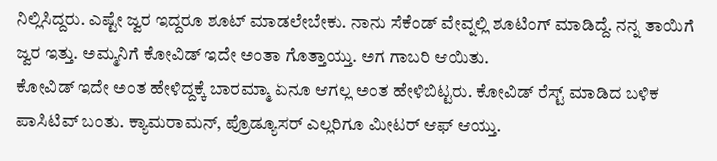ನಿಲ್ಲಿಸಿದ್ದರು. ಎಷ್ಟೇ ಜ್ವರ ಇದ್ದರೂ ಶೂಟ್ ಮಾಡಲೇಬೇಕು. ನಾನು ಸೆಕೆಂಡ್ ವೇವ್ನಲ್ಲಿ ಶೂಟಿಂಗ್ ಮಾಡಿದ್ದೆ. ನನ್ನ ತಾಯಿಗೆ ಜ್ವರ ಇತ್ತು. ಅಮ್ಮನಿಗೆ ಕೋವಿಡ್ ಇದೇ ಅಂತಾ ಗೊತ್ತಾಯ್ತು. ಅಗ ಗಾಬರಿ ಆಯಿತು.
ಕೋವಿಡ್ ಇದೇ ಅಂತ ಹೇಳಿದ್ದಕ್ಕೆ ಬಾರಮ್ಮಾ ಏನೂ ಆಗಲ್ಲ ಅಂತ ಹೇಳಿಬಿಟ್ಟರು. ಕೋವಿಡ್ ರೆಸ್ಟ್ ಮಾಡಿದ ಬಳಿಕ ಪಾಸಿಟಿವ್ ಬಂತು. ಕ್ಯಾಮರಾಮನ್, ಪ್ರೊಡ್ಯೂಸರ್ ಎಲ್ಲರಿಗೂ ಮೀಟರ್ ಆಫ್ ಆಯ್ತು.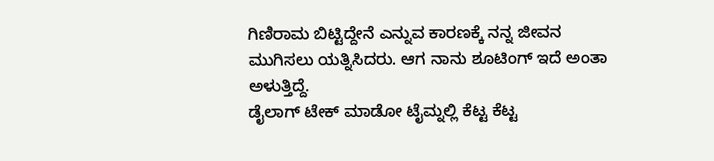ಗಿಣಿರಾಮ ಬಿಟ್ಟಿದ್ದೇನೆ ಎನ್ನುವ ಕಾರಣಕ್ಕೆ ನನ್ನ ಜೀವನ ಮುಗಿಸಲು ಯತ್ನಿಸಿದರು. ಆಗ ನಾನು ಶೂಟಿಂಗ್ ಇದೆ ಅಂತಾ ಅಳುತ್ತಿದ್ದೆ.
ಡೈಲಾಗ್ ಟೇಕ್ ಮಾಡೋ ಟೈಮ್ನಲ್ಲಿ ಕೆಟ್ಟ ಕೆಟ್ಟ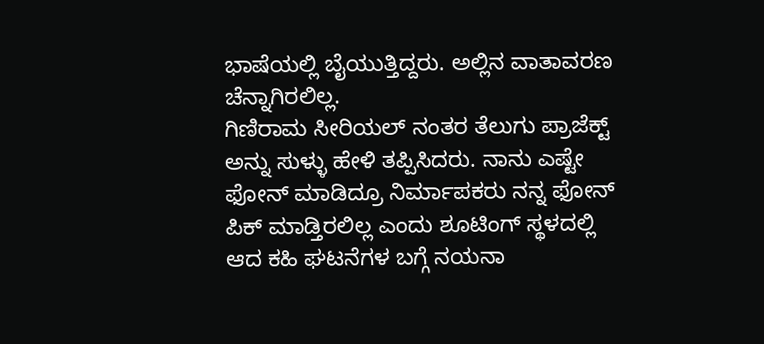ಭಾಷೆಯಲ್ಲಿ ಬೈಯುತ್ತಿದ್ದರು. ಅಲ್ಲಿನ ವಾತಾವರಣ ಚೆನ್ನಾಗಿರಲಿಲ್ಲ.
ಗಿಣಿರಾಮ ಸೀರಿಯಲ್ ನಂತರ ತೆಲುಗು ಪ್ರಾಜೆಕ್ಟ್ ಅನ್ನು ಸುಳ್ಳು ಹೇಳಿ ತಪ್ಪಿಸಿದರು. ನಾನು ಎಷ್ಟೇ ಫೋನ್ ಮಾಡಿದ್ರೂ ನಿರ್ಮಾಪಕರು ನನ್ನ ಫೋನ್ ಪಿಕ್ ಮಾಡ್ತಿರಲಿಲ್ಲ ಎಂದು ಶೂಟಿಂಗ್ ಸ್ಥಳದಲ್ಲಿ ಆದ ಕಹಿ ಘಟನೆಗಳ ಬಗ್ಗೆ ನಯನಾ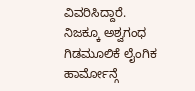ವಿವರಿಸಿದ್ದಾರೆ.
ನಿಜಕ್ಕೂ ಅಶ್ವಗಂಧ ಗಿಡಮೂಲಿಕೆ ಲೈಂಗಿಕ ಹಾರ್ಮೋನ್ಗೆ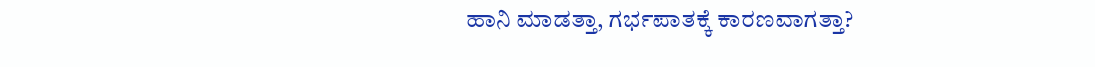ಹಾನಿ ಮಾಡತ್ತಾ, ಗರ್ಭಪಾತಕ್ಕೆ ಕಾರಣವಾಗತ್ತಾ?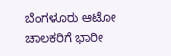ಬೆಂಗಳೂರು ಆಟೋ ಚಾಲಕರಿಗೆ ಭಾರೀ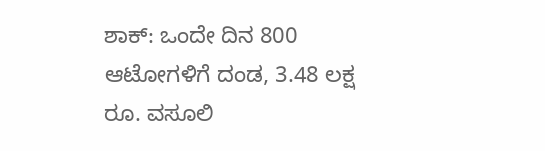ಶಾಕ್: ಒಂದೇ ದಿನ 800 ಆಟೋಗಳಿಗೆ ದಂಡ, 3.48 ಲಕ್ಷ ರೂ. ವಸೂಲಿ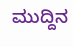ಮುದ್ದಿನ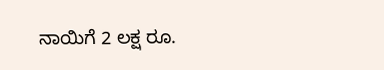ನಾಯಿಗೆ 2 ಲಕ್ಷ ರೂ.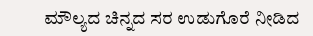ಮೌಲ್ಯದ ಚಿನ್ನದ ಸರ ಉಡುಗೊರೆ ನೀಡಿದ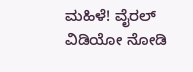ಮಹಿಳೆ! ವೈರಲ್ ವಿಡಿಯೋ ನೋಡಿ